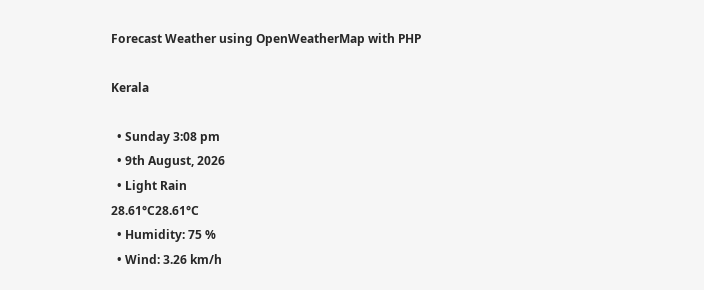Forecast Weather using OpenWeatherMap with PHP

Kerala

  • Sunday 3:08 pm
  • 9th August, 2026
  • Light Rain
28.61°C28.61°C
  • Humidity: 75 %
  • Wind: 3.26 km/h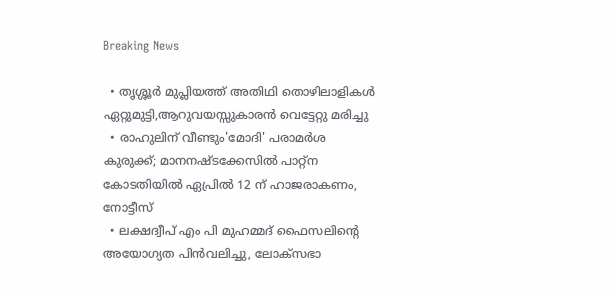Breaking News

  • തൃശ്ശൂർ മുപ്ലിയത്ത് അതിഥി തൊഴിലാളികൾ ഏറ്റുമുട്ടി,ആറുവയസ്സുകാരൻ വെട്ടേറ്റു മരിച്ചു
  • രാഹുലിന് വീണ്ടും'മോദി' പരാമര്‍ശ കുരുക്ക്; മാനനഷ്ടക്കേസിൽ പാറ്റ്ന കോടതിയിൽ ഏപ്രിൽ 12 ന് ഹാജരാകണം, നോട്ടീസ്
  • ലക്ഷദ്വീപ് എം പി മുഹമ്മദ് ഫൈസലിൻ്റെ അയോഗ്യത പിൻവലിച്ചു, ലോക്സഭാ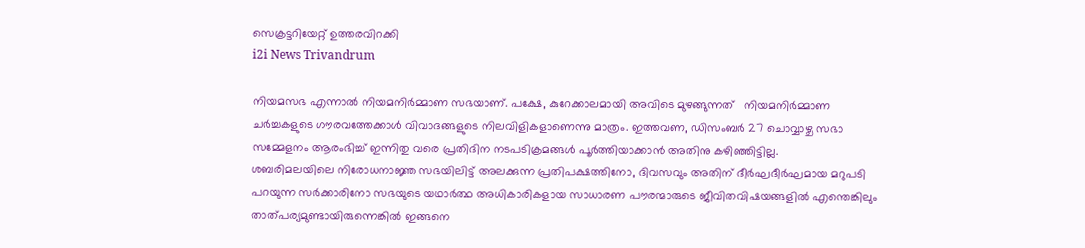സെക്രട്ടറിയേറ്റ് ഉത്തരവിറക്കി
i2i News Trivandrum

നിയമസഭ എന്നാല്‍ നിയമനിര്‍മ്മാണ സഭയാണ്. പക്ഷേ, കുറേക്കാലമായി അവിടെ മുഴങ്ങുന്നത്   നിയമനിര്‍മ്മാണ ചര്‍ച്ചകളുടെ ഗൗരവത്തേക്കാള്‍ വിവാദങ്ങളുടെ നിലവിളികളാണെന്നു മാത്രം. ഇത്തവണ, ഡിസംബര്‍ 27 ചൊവ്വാഴ്ച സഭാ സമ്മേളനം ആരംഭിച്ച് ഇന്നിതു വരെ പ്രതിദിന നടപടിക്രമങ്ങള്‍ പൂര്‍ത്തിയാക്കാന്‍ അതിനു കഴിഞ്ഞിട്ടില്ല.
ശബരിമലയിലെ നിരോധനാജ്ഞ സഭയിലിട്ട് അലക്കുന്ന പ്രതിപക്ഷത്തിനോ, ദിവസവും അതിന് ദീര്‍ഘദീര്‍ഘമായ മറുപടി പറയുന്ന സര്‍ക്കാരിനോ സഭയുടെ യഥാര്‍ത്ഥ അധികാരികളായ സാധാരണ പൗരന്മാരുടെ ജീവിതവിഷയങ്ങളില്‍ എന്തെങ്കിലും താത്പര്യമുണ്ടായിരുന്നെങ്കില്‍ ഇങ്ങനെ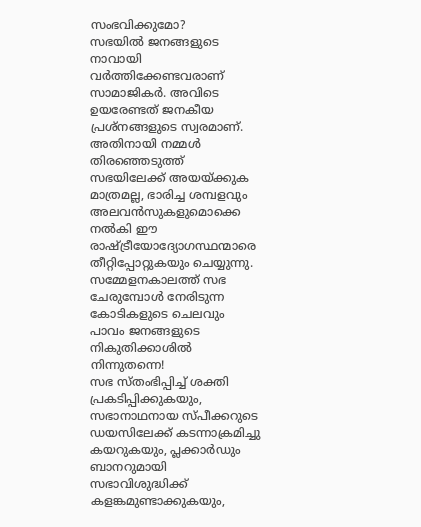സംഭവിക്കുമോ?
സഭയില്‍ ജനങ്ങളുടെ നാവായി വര്‍ത്തിക്കേണ്ടവരാണ് സാമാജികര്‍. അവിടെ ഉയരേണ്ടത് ജനകീയ പ്രശ്‌നങ്ങളുടെ സ്വരമാണ്. അതിനായി നമ്മള്‍ തിരഞ്ഞെടുത്ത് സഭയിലേക്ക് അയയ്ക്കുക മാത്രമല്ല, ഭാരിച്ച ശമ്പളവും അലവന്‍സുകളുമൊക്കെ നല്‍കി ഈ രാഷ്ട്രീയോദ്യോഗസ്ഥന്മാരെ തീറ്റിപ്പോറ്റുകയും ചെയ്യുന്നു. സമ്മേളനകാലത്ത് സഭ ചേരുമ്പോള്‍ നേരിടുന്ന കോടികളുടെ ചെലവും പാവം ജനങ്ങളുടെ നികുതിക്കാശില്‍ നിന്നുതന്നെ!
സഭ സ്തംഭിപ്പിച്ച് ശക്തി പ്രകടിപ്പിക്കുകയും, സഭാനാഥനായ സ്പീക്കറുടെ ഡയസിലേക്ക് കടന്നാക്രമിച്ചു കയറുകയും, പ്ലക്കാര്‍ഡും ബാനറുമായി സഭാവിശുദ്ധിക്ക് കളങ്കമുണ്ടാക്കുകയും,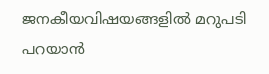ജനകീയവിഷയങ്ങളില്‍ മറുപടി പറയാന്‍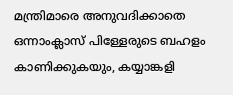മന്ത്രിമാരെ അനുവദിക്കാതെ ഒന്നാംക്ലാസ് പിള്ളേരുടെ ബഹളം കാണിക്കുകയും, കയ്യാങ്കളി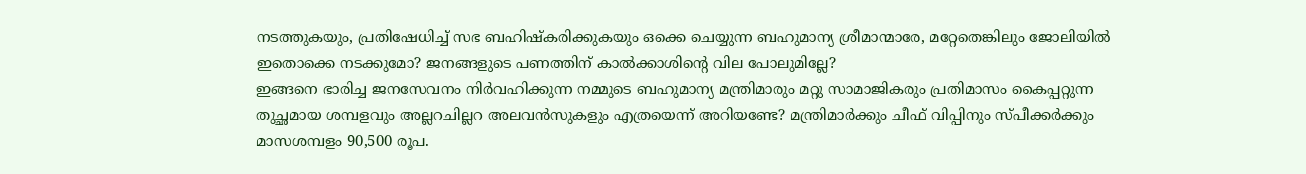നടത്തുകയും, പ്രതിഷേധിച്ച് സഭ ബഹിഷ്‌കരിക്കുകയും ഒക്കെ ചെയ്യുന്ന ബഹുമാന്യ ശ്രീമാന്മാരേ, മറ്റേതെങ്കിലും ജോലിയില്‍ ഇതൊക്കെ നടക്കുമോ? ജനങ്ങളുടെ പണത്തിന് കാല്‍ക്കാശിന്റെ വില പോലുമില്ലേ?
ഇങ്ങനെ ഭാരിച്ച ജനസേവനം നിര്‍വഹിക്കുന്ന നമ്മുടെ ബഹുമാന്യ മന്ത്രിമാരും മറ്റു സാമാജികരും പ്രതിമാസം കൈപ്പറ്റുന്ന തുച്ഛമായ ശമ്പളവും അല്ലറചില്ലറ അലവന്‍സുകളും എത്രയെന്ന് അറിയണ്ടേ? മന്ത്രിമാര്‍ക്കും ചീഫ് വിപ്പിനും സ്പീക്കര്‍ക്കും മാസശമ്പളം 90,500 രൂപ.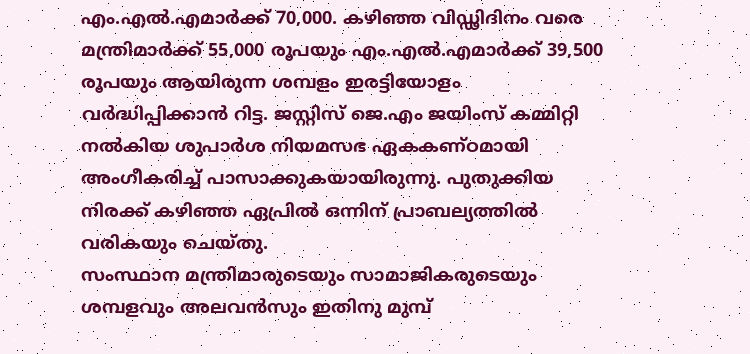എം.എല്‍.എമാര്‍ക്ക് 70,000. കഴിഞ്ഞ വിഡ്ഢിദിനം വരെ മന്ത്രിമാര്‍ക്ക് 55,000 രൂപയും എം.എല്‍.എമാര്‍ക്ക് 39,500 രൂപയും ആയിരുന്ന ശമ്പളം ഇരട്ടിയോളം വര്‍ദ്ധിപ്പിക്കാന്‍ റിട്ട. ജസ്റ്റിസ് ജെ.എം ജയിംസ് കമ്മിറ്റി നല്‍കിയ ശുപാര്‍ശ നിയമസഭ ഏകകണ്ഠമായി അംഗീകരിച്ച് പാസാക്കുകയായിരുന്നു. പുതുക്കിയ നിരക്ക് കഴിഞ്ഞ ഏപ്രില്‍ ഒന്നിന് പ്രാബല്യത്തില്‍ വരികയും ചെയ്തു.
സംസ്ഥാന മന്ത്രിമാരുടെയും സാമാജികരുടെയും ശമ്പളവും അലവന്‍സും ഇതിനു മുമ്പ്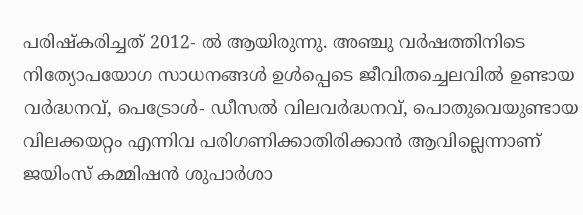പരിഷ്‌കരിച്ചത് 2012- ല്‍ ആയിരുന്നു. അഞ്ചു വര്‍ഷത്തിനിടെ നിത്യോപയോഗ സാധനങ്ങള്‍ ഉള്‍പ്പെടെ ജീവിതച്ചെലവില്‍ ഉണ്ടായ വര്‍ദ്ധനവ്, പെട്രോള്‍- ഡീസല്‍ വിലവര്‍ദ്ധനവ്, പൊതുവെയുണ്ടായ വിലക്കയറ്റം എന്നിവ പരിഗണിക്കാതിരിക്കാന്‍ ആവില്ലെന്നാണ് ജയിംസ് കമ്മിഷന്‍ ശുപാര്‍ശാ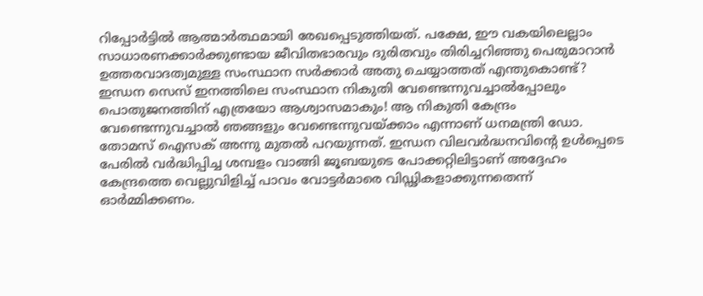റിപ്പോര്‍ട്ടില്‍ ആത്മാര്‍ത്ഥമായി രേഖപ്പെടുത്തിയത്. പക്ഷേ, ഈ വകയിലെല്ലാം സാധാരണക്കാര്‍ക്കുണ്ടായ ജീവിതഭാരവും ദുരിതവും തിരിച്ചറിഞ്ഞു പെരുമാറാന്‍ ഉത്തരവാദത്വമുള്ള സംസ്ഥാന സര്‍ക്കാര്‍ അതു ചെയ്യാത്തത് എന്തുകൊണ്ട്?
ഇന്ധന സെസ് ഇനത്തിലെ സംസ്ഥാന നികുതി വേണ്ടെന്നുവച്ചാല്‍പ്പോലും പൊതുജനത്തിന് എത്രയോ ആശ്വാസമാകും! ആ നികുതി കേന്ദ്രം വേണ്ടെന്നുവച്ചാല്‍ ഞങ്ങളും വേണ്ടെന്നുവയ്ക്കാം എന്നാണ് ധനമന്ത്രി ഡോ. തോമസ് ഐസക് അന്നു മുതല്‍ പറയുന്നത്. ഇന്ധന വിലവര്‍ദ്ധനവിന്റെ ഉള്‍പ്പെടെ പേരില്‍ വര്‍ദ്ധിപ്പിച്ച ശമ്പളം വാങ്ങി ജൂബയുടെ പോക്കറ്റിലിട്ടാണ് അദ്ദേഹം കേന്ദ്രത്തെ വെല്ലുവിളിച്ച് പാവം വോട്ടര്‍മാരെ വിഡ്ഢികളാക്കുന്നതെന്ന് ഓര്‍മ്മിക്കണം.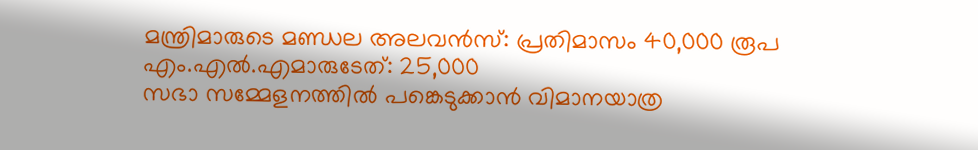മന്ത്രിമാരുടെ മണ്ഡല അലവന്‍സ്: പ്രതിമാസം 40,000 രൂപ
എം.എല്‍.എമാരുടേത്: 25,000
സഭാ സമ്മേളനത്തില്‍ പങ്കെടുക്കാന്‍ വിമാനയാത്ര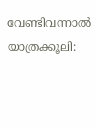വേണ്ടിവന്നാല്‍ യാത്രക്കൂലി: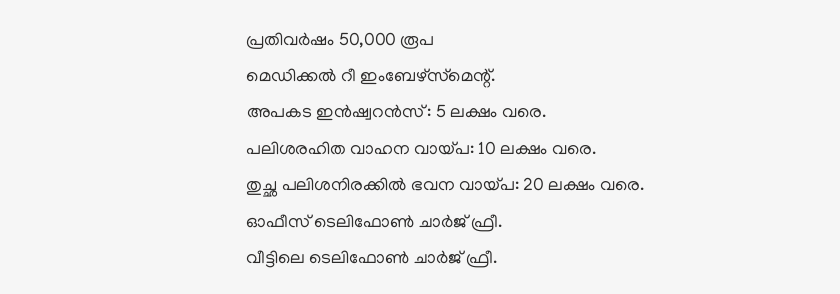പ്രതിവര്‍ഷം 50,000 രൂപ
മെഡിക്കല്‍ റീ ഇംബേഴ്‌സ്‌മെന്റ്.
അപകട ഇന്‍ഷ്വറന്‍സ്: 5 ലക്ഷം വരെ.
പലിശരഹിത വാഹന വായ്പ: 10 ലക്ഷം വരെ.
തുച്ഛ പലിശനിരക്കില്‍ ഭവന വായ്പ: 20 ലക്ഷം വരെ.
ഓഫീസ് ടെലിഫോണ്‍ ചാര്‍ജ് ഫ്രീ.
വീട്ടിലെ ടെലിഫോണ്‍ ചാര്‍ജ് ഫ്രീ.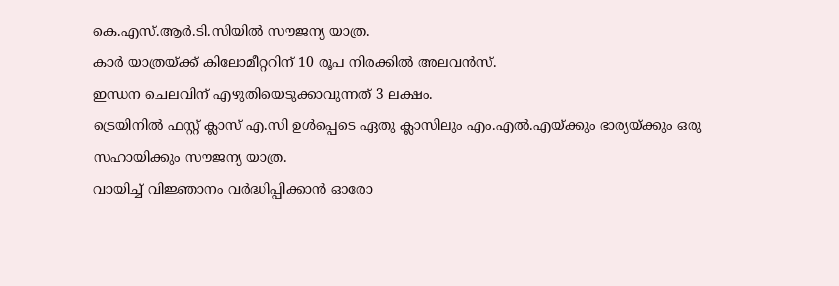കെ.എസ്.ആര്‍.ടി.സിയില്‍ സൗജന്യ യാത്ര.
കാര്‍ യാത്രയ്ക്ക് കിലോമീറ്ററിന് 10 രൂപ നിരക്കില്‍ അലവന്‍സ്.
ഇന്ധന ചെലവിന് എഴുതിയെടുക്കാവുന്നത് 3 ലക്ഷം.
ട്രെയിനില്‍ ഫസ്റ്റ് ക്ലാസ് എ.സി ഉള്‍പ്പെടെ ഏതു ക്ലാസിലും എം.എല്‍.എയ്ക്കും ഭാര്യയ്ക്കും ഒരു സഹായിക്കും സൗജന്യ യാത്ര.
വായിച്ച് വിജ്ഞാനം വര്‍ദ്ധിപ്പിക്കാന്‍ ഓരോ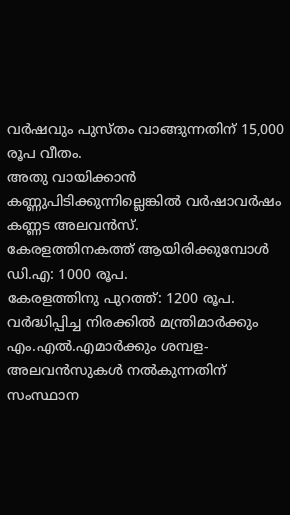വര്‍ഷവും പുസ്തം വാങ്ങുന്നതിന് 15,000 രൂപ വീതം.
അതു വായിക്കാന്‍ കണ്ണുപിടിക്കുന്നില്ലെങ്കില്‍ വര്‍ഷാവര്‍ഷം കണ്ണട അലവന്‍സ്.
കേരളത്തിനകത്ത് ആയിരിക്കുമ്പോള്‍ ഡി.എ: 1000 രൂപ.
കേരളത്തിനു പുറത്ത്: 1200 രൂപ.
വര്‍ദ്ധിപ്പിച്ച നിരക്കില്‍ മന്ത്രിമാര്‍ക്കും എം.എല്‍.എമാര്‍ക്കും ശമ്പള- അലവന്‍സുകള്‍ നല്‍കുന്നതിന് സംസ്ഥാന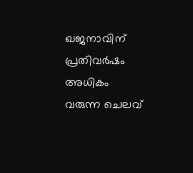ഖജനാവിന് പ്രതിവര്‍ഷം അധികം വരുന്ന ചെലവ്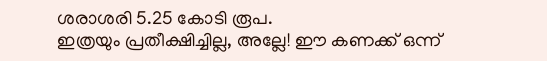ശരാശരി 5.25 കോടി രൂപ.
ഇത്രയും പ്രതീക്ഷിച്ചില്ല, അല്ലേ! ഈ കണക്ക് ഒന്ന്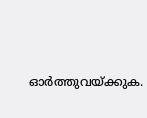ഓര്‍ത്തുവയ്ക്കുക.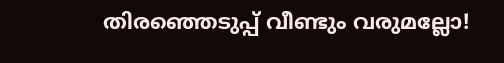തിരഞ്ഞെടുപ്പ് വീണ്ടും വരുമല്ലോ!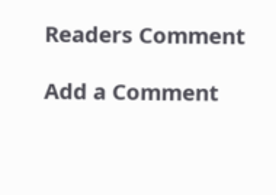Readers Comment

Add a Comment